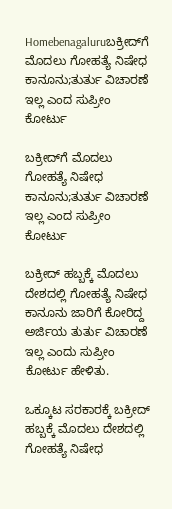Homebenagaluruಬಕ್ರೀದ್‌ಗೆ ಮೊದಲು ಗೋಹತ್ಯೆ ನಿಷೇಧ ಕಾನೂನು;ತುರ್ತು ವಿಚಾರಣೆ ಇಲ್ಲ ಎಂದ ಸುಪ್ರೀಂ ಕೋರ್ಟು

ಬಕ್ರೀದ್‌ಗೆ ಮೊದಲು ಗೋಹತ್ಯೆ ನಿಷೇಧ ಕಾನೂನು;ತುರ್ತು ವಿಚಾರಣೆ ಇಲ್ಲ ಎಂದ ಸುಪ್ರೀಂ ಕೋರ್ಟು

ಬಕ್ರೀದ್ ಹಬ್ಬಕ್ಕೆ ಮೊದಲು ದೇಶದಲ್ಲಿ ಗೋಹತ್ಯೆ ನಿಷೇಧ ಕಾನೂನು ಜಾರಿಗೆ ಕೋರಿದ್ದ ಅರ್ಜಿಯ ತುರ್ತು ವಿಚಾರಣೆ ಇಲ್ಲ ಎಂದು ಸುಪ್ರೀಂ ಕೋರ್ಟು ಹೇಳಿತು.

ಒಕ್ಕೂಟ ಸರಕಾರಕ್ಕೆ ಬಕ್ರೀದ್ ಹಬ್ಬಕ್ಕೆ ಮೊದಲು ದೇಶದಲ್ಲಿ ಗೋಹತ್ಯೆ ನಿಷೇಧ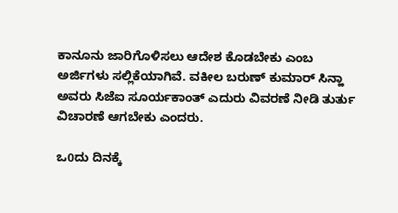ಕಾನೂನು ಜಾರಿಗೊಳಿಸಲು ಆದೇಶ ಕೊಡಬೇಕು ಎಂಬ ಅರ್ಜಿಗಳು ಸಲ್ಲಿಕೆಯಾಗಿವೆ. ವಕೀಲ ಬರುಣ್ ಕುಮಾರ್ ಸಿನ್ಹಾ ಅವರು ಸಿಜೆಐ ಸೂರ್ಯಕಾಂತ್ ಎದುರು ವಿವರಣೆ ನೀಡಿ ತುರ್ತು ವಿಚಾರಣೆ ಆಗಬೇಕು ಎಂದರು.

ಒ0ದು ದಿನಕ್ಕೆ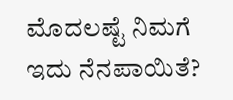ಮೊದಲಷ್ಟೆ ನಿಮಗೆ ಇದು ನೆನಪಾಯಿತೆ?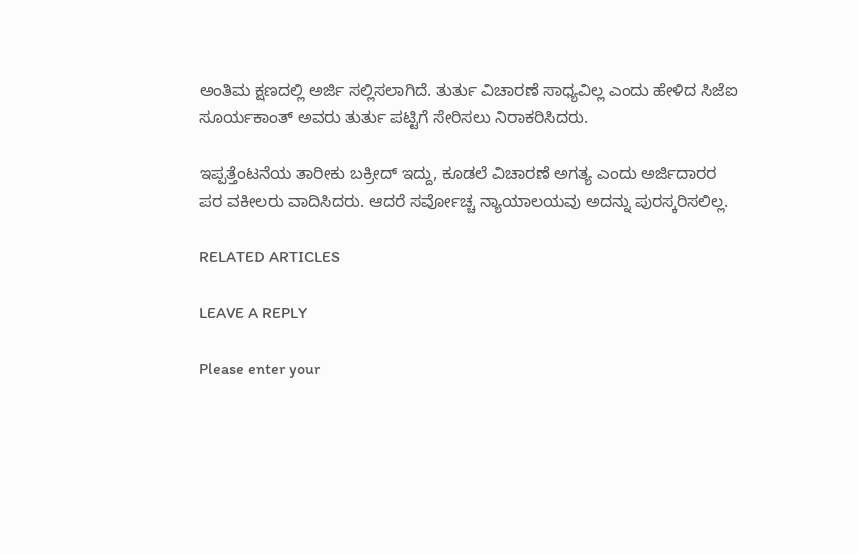ಅಂತಿಮ ಕ್ಷಣದಲ್ಲಿ ಅರ್ಜಿ ಸಲ್ಲಿಸಲಾಗಿದೆ. ತುರ್ತು ವಿಚಾರಣೆ ಸಾಧ್ಯವಿಲ್ಲ ಎಂದು ಹೇಳಿದ ಸಿಜೆಐ ಸೂರ್ಯಕಾಂತ್ ಅವರು ತುರ್ತು ಪಟ್ಟಿಗೆ ಸೇರಿಸಲು ನಿರಾಕರಿಸಿದರು.

ಇಪ್ಪತ್ತೆಂಟನೆಯ ತಾರೀಕು ಬಕ್ರೀದ್ ಇದ್ದು, ಕೂಡಲೆ ವಿಚಾರಣೆ ಅಗತ್ಯ ಎಂದು ಅರ್ಜಿದಾರರ ಪರ ವಕೀಲರು ವಾದಿಸಿದರು. ಆದರೆ ಸರ್ವೋಚ್ಚ ನ್ಯಾಯಾಲಯವು ಅದನ್ನು ಪುರಸ್ಕರಿಸಲಿಲ್ಲ.

RELATED ARTICLES

LEAVE A REPLY

Please enter your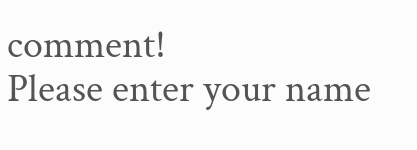comment!
Please enter your name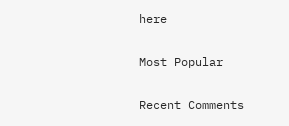here

Most Popular

Recent Comments